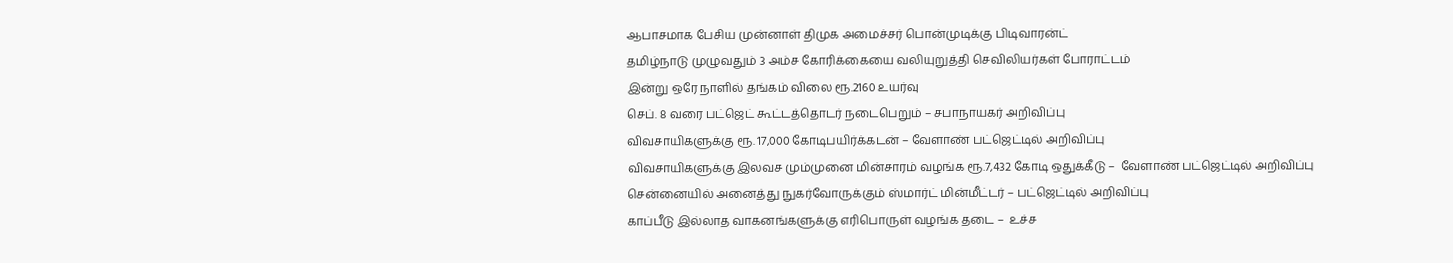ஆபாசமாக பேசிய முன்னாள் திமுக அமைச்சர் பொன்முடிக்கு பிடிவாரன்ட்
தமிழ்நாடு முழுவதும் 3 அம்ச கோரிக்கையை வலியுறுத்தி செவிலியர்கள் போராட்டம்
இன்று ஒரே நாளில் தங்கம் விலை ரூ.2160 உயர்வு
செப். 8 வரை பட்ஜெட் கூட்டத்தொடர் நடைபெறும் – சபாநாயகர் அறிவிப்பு
விவசாயிகளுக்கு ரூ. 17,000 கோடிபயிர்க்கடன் – வேளாண் பட்ஜெட்டில் அறிவிப்பு
விவசாயிகளுக்கு இலவச மும்முனை மின்சாரம் வழங்க ரூ.7,432 கோடி ஒதுக்கீடு –  வேளாண் பட்ஜெட்டில் அறிவிப்பு
சென்னையில் அனைத்து நுகர்வோருக்கும் ஸ்மார்ட் மின்மீட்டர் – பட்ஜெட்டில் அறிவிப்பு
காப்பீடு இல்லாத வாகனங்களுக்கு எரிபொருள் வழங்க தடை –  உச்ச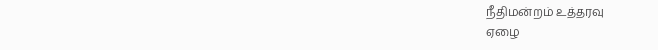நீதிமன்றம் உத்தரவு
ஏழை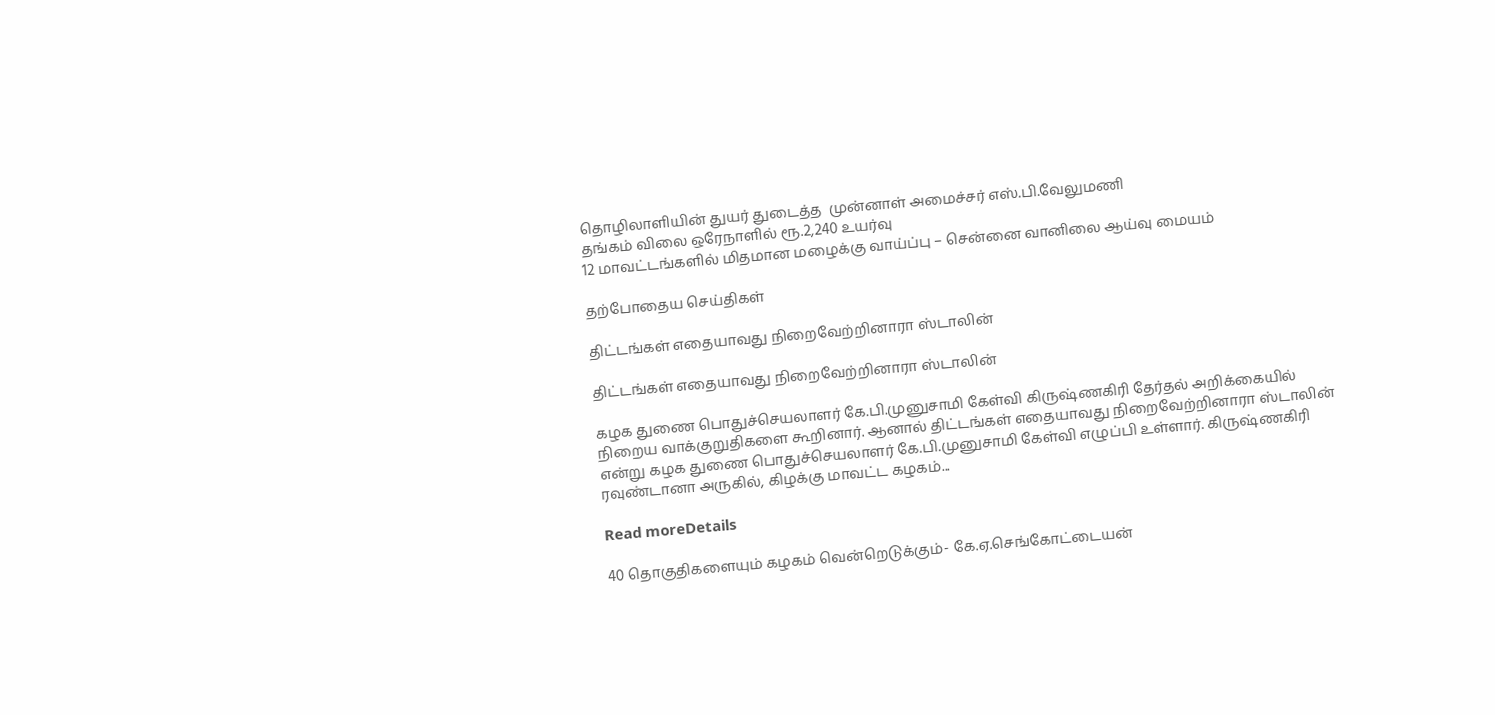தொழிலாளியின் துயர் துடைத்த  முன்னாள் அமைச்சர் எஸ்.பி.வேலுமணி
தங்கம் விலை ஒரேநாளில் ரூ.2,240 உயர்வு
12 மாவட்டங்களில் மிதமான மழைக்கு வாய்ப்பு – சென்னை வானிலை ஆய்வு மையம்

தற்போதைய செய்திகள்

திட்டங்கள் எதையாவது நிறைவேற்றினாரா ஸ்டாலின்

திட்டங்கள் எதையாவது நிறைவேற்றினாரா ஸ்டாலின்

கழக துணை பொதுச்செயலாளர் கே.பி.முனுசாமி கேள்வி கிருஷ்ணகிரி தேர்தல் அறிக்கையில் நிறைய வாக்குறுதிகளை கூறினார். ஆனால் திட்டங்கள் எதையாவது நிறைவேற்றினாரா ஸ்டாலின் என்று கழக துணை பொதுச்செயலாளர் கே.பி.முனுசாமி கேள்வி எழுப்பி உள்ளார். கிருஷ்ணகிரி ரவுண்டானா அருகில், கிழக்கு மாவட்ட கழகம்...

Read moreDetails

40 தொகுதிகளையும் கழகம் வென்றெடுக்கும்- கே.ஏ.செங்கோட்டையன்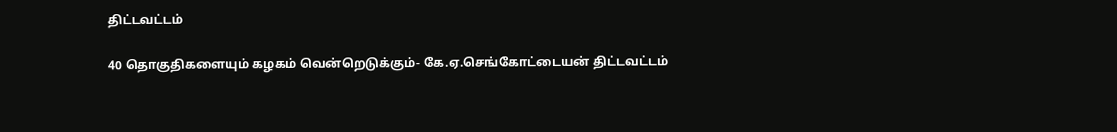திட்டவட்டம்

40 தொகுதிகளையும் கழகம் வென்றெடுக்கும்- கே.ஏ.செங்கோட்டையன் திட்டவட்டம்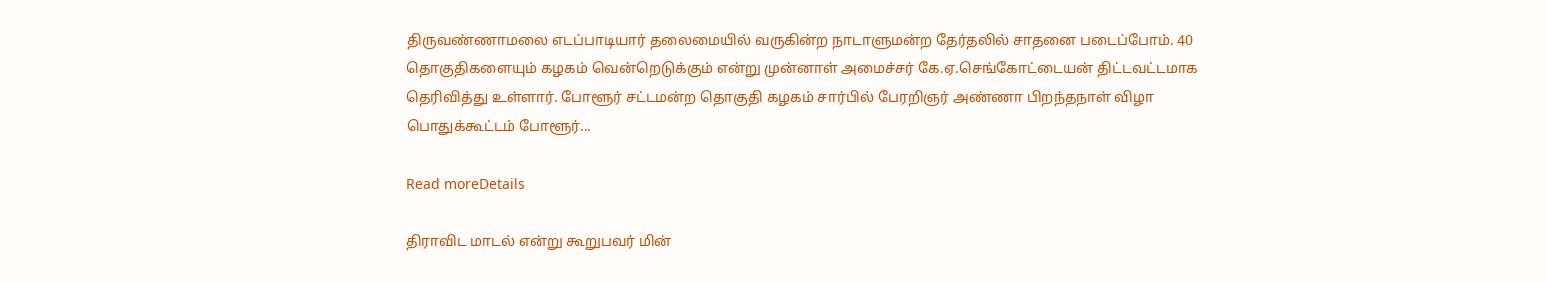திருவண்ணாமலை எடப்பாடியார் தலைமையில் வருகின்ற நாடாளுமன்ற தேர்தலில் சாதனை படைப்போம். 40 தொகுதிகளையும் கழகம் வென்றெடுக்கும் என்று முன்னாள் அமைச்சர் கே.ஏ.செங்கோட்டையன் திட்டவட்டமாக தெரிவித்து உள்ளார். போளூர் சட்டமன்ற தொகுதி கழகம் சார்பில் பேரறிஞர் அண்ணா பிறந்தநாள் விழா பொதுக்கூட்டம் போளூர்...

Read moreDetails

திராவிட மாடல் என்று கூறுபவர் மின்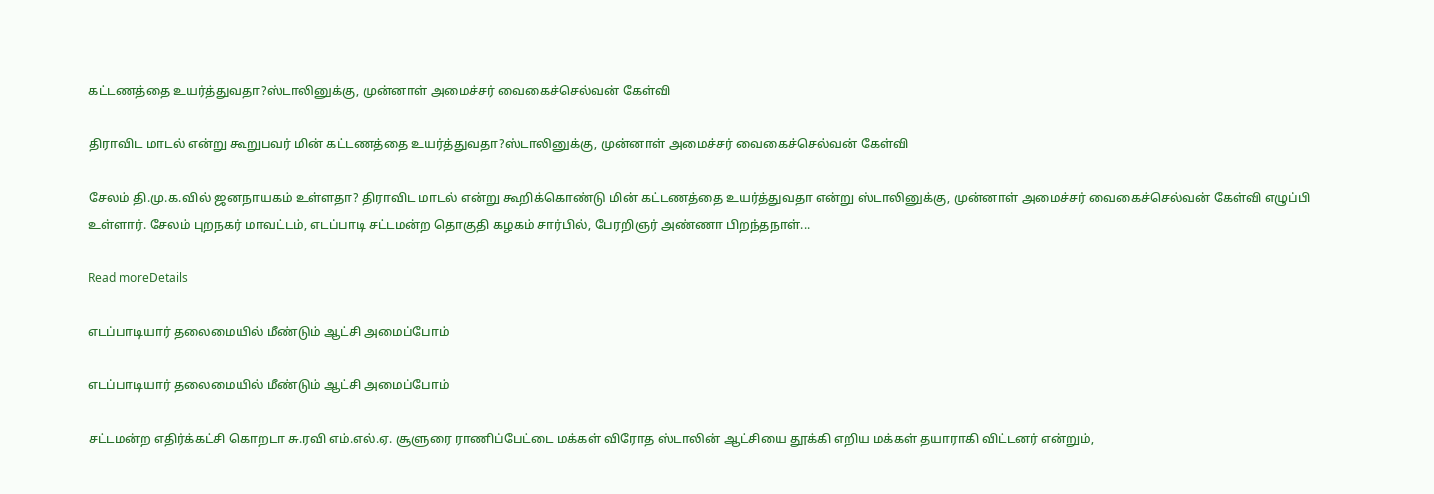கட்டணத்தை உயர்த்துவதா?ஸ்டாலினுக்கு, முன்னாள் அமைச்சர் வைகைச்செல்வன் கேள்வி

திராவிட மாடல் என்று கூறுபவர் மின் கட்டணத்தை உயர்த்துவதா?ஸ்டாலினுக்கு, முன்னாள் அமைச்சர் வைகைச்செல்வன் கேள்வி

சேலம் தி.மு.க.வில் ஜனநாயகம் உள்ளதா? திராவிட மாடல் என்று கூறிக்கொண்டு மின் கட்டணத்தை உயர்த்துவதா என்று ஸ்டாலினுக்கு, முன்னாள் அமைச்சர் வைகைச்செல்வன் கேள்வி எழுப்பி உள்ளார். சேலம் புறநகர் மாவட்டம், எடப்பாடி சட்டமன்ற தொகுதி கழகம் சார்பில், பேரறிஞர் அண்ணா பிறந்தநாள்...

Read moreDetails

எடப்பாடியார் தலைமையில் மீண்டும் ஆட்சி அமைப்போம்

எடப்பாடியார் தலைமையில் மீண்டும் ஆட்சி அமைப்போம்

சட்டமன்ற எதிர்க்கட்சி கொறடா சு.ரவி எம்.எல்.ஏ. சூளுரை ராணிப்பேட்டை மக்கள் விரோத ஸ்டாலின் ஆட்சியை தூக்கி எறிய மக்கள் தயாராகி விட்டனர் என்றும்,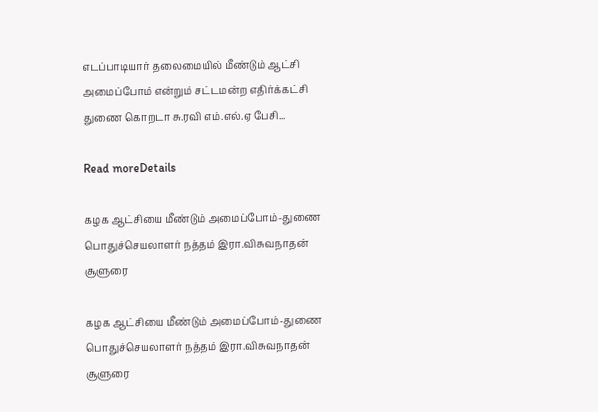எடப்பாடியார் தலைமையில் மீண்டும் ஆட்சி அமைப்போம் என்றும் சட்டமன்ற எதிர்க்கட்சி துணை கொறடா சு.ரவி எம்.எல்.ஏ பேசி...

Read moreDetails

கழக ஆட்சியை மீண்டும் அமைப்போம்-துணை பொதுச்செயலாளர் நத்தம் இரா.விசுவநாதன் சூளுரை

கழக ஆட்சியை மீண்டும் அமைப்போம்-துணை பொதுச்செயலாளர் நத்தம் இரா.விசுவநாதன் சூளுரை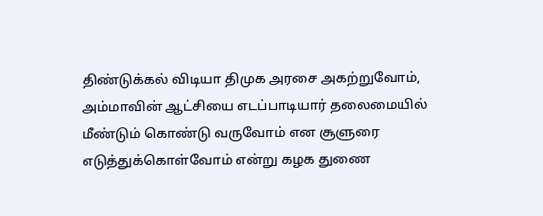திண்டுக்கல் விடியா திமுக அரசை அகற்றுவோம், அம்மாவின் ஆட்சியை எடப்பாடியார் தலைமையில் மீண்டும் கொண்டு வருவோம் என சூளுரை எடுத்துக்கொள்வோம் என்று கழக துணை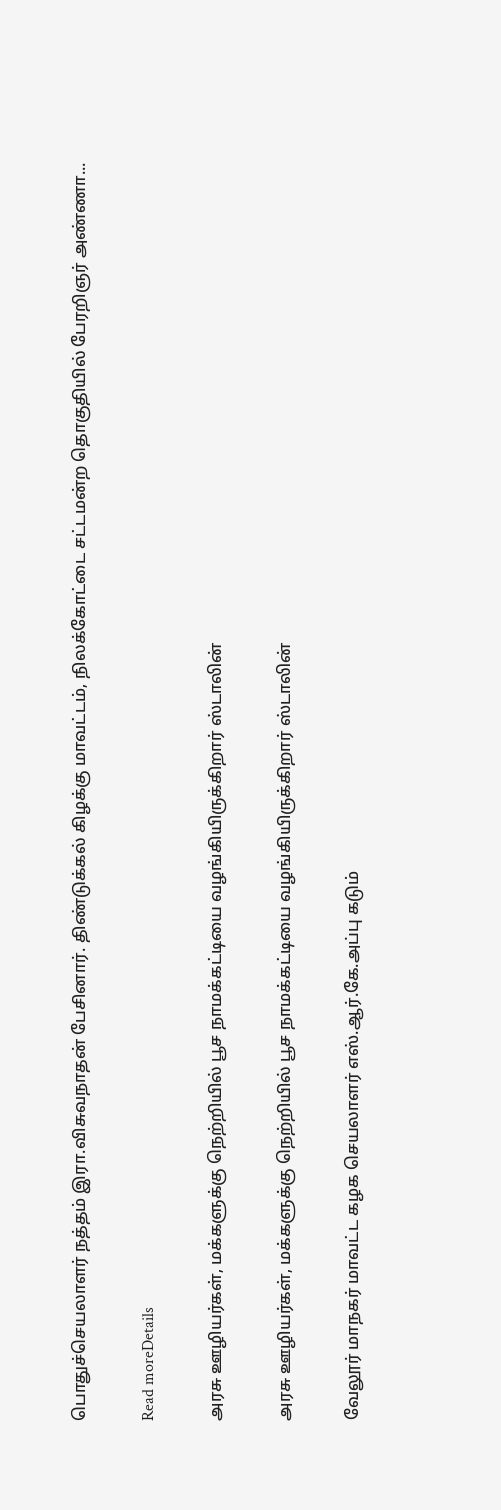பொதுச்செயலாளர் நத்தம் இரா.விசுவநாதன் பேசினார். திண்டுக்கல் கிழக்கு மாவட்டம், நிலக்கோட்டை சட்டமன்ற தொகுதியில் பேரறிஞர் அண்ணா...

Read moreDetails

அரசு ஊழியர்கள், மக்களுக்கு நெற்றியில் பூச நாமக்கட்டியை வழங்கியிருக்கிறார் ஸ்டாலின்

அரசு ஊழியர்கள், மக்களுக்கு நெற்றியில் பூச நாமக்கட்டியை வழங்கியிருக்கிறார் ஸ்டாலின்

வேலூர் மாநகர் மாவட்ட கழக செயலாளர் எஸ்.ஆர்.கே.அப்பு கடும்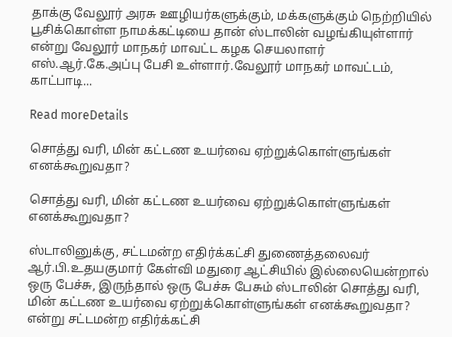தாக்கு வேலூர் அரசு ஊழியர்களுக்கும், மக்களுக்கும் நெற்றியில் பூசிக்கொள்ள நாமக்கட்டியை தான் ஸ்டாலின் வழங்கியுள்ளார் என்று வேலூர் மாநகர் மாவட்ட கழக செயலாளர் எஸ்.ஆர்.கே.அப்பு பேசி உள்ளார்.வேலூர் மாநகர் மாவட்டம், காட்பாடி...

Read moreDetails

சொத்து வரி, மின் கட்டண உயர்வை ஏற்றுக்கொள்ளுங்கள் எனக்கூறுவதா?

சொத்து வரி, மின் கட்டண உயர்வை ஏற்றுக்கொள்ளுங்கள் எனக்கூறுவதா?

ஸ்டாலினுக்கு, சட்டமன்ற எதிர்க்கட்சி துணைத்தலைவர் ஆர்.பி.உதயகுமார் கேள்வி மதுரை ஆட்சியில் இல்லையென்றால் ஒரு பேச்சு, இருந்தால் ஒரு பேச்சு பேசும் ஸ்டாலின் சொத்து வரி, மின் கட்டண உயர்வை ஏற்றுக்கொள்ளுங்கள் எனக்கூறுவதா? என்று சட்டமன்ற எதிர்க்கட்சி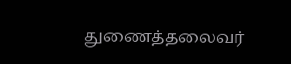துணைத்தலைவர்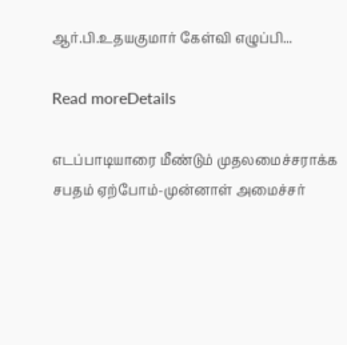ஆர்.பி.உதயகுமார் கேள்வி எழுப்பி...

Read moreDetails

எடப்பாடியாரை மீண்டும் முதலமைச்சராக்க சபதம் ஏற்போம்-முன்னாள் அமைச்சர்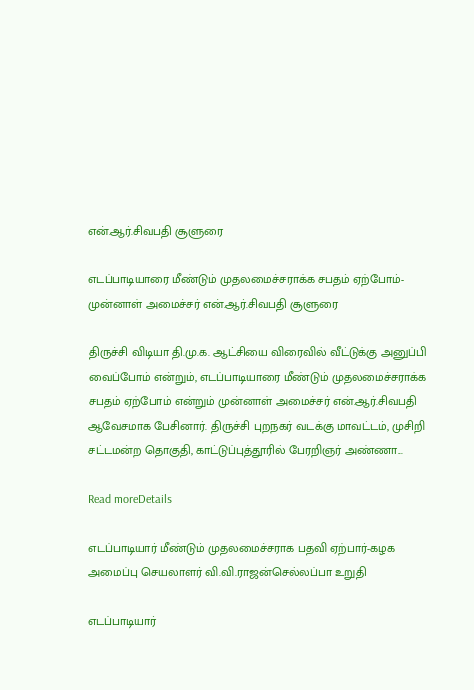என்.ஆர்.சிவபதி சூளுரை

எடப்பாடியாரை மீண்டும் முதலமைச்சராக்க சபதம் ஏற்போம்-முன்னாள் அமைச்சர் என்.ஆர்.சிவபதி சூளுரை

திருச்சி விடியா தி.மு.க. ஆட்சியை விரைவில் வீட்டுக்கு அனுப்பி வைப்போம் என்றும், எடப்பாடியாரை மீண்டும் முதலமைச்சராக்க சபதம் ஏற்போம் என்றும் முன்னாள் அமைச்சர் என்.ஆர்.சிவபதி ஆவேசமாக பேசினார். திருச்சி புறநகர் வடக்கு மாவட்டம், முசிறி சட்டமன்ற தொகுதி, காட்டுப்புத்தூரில் பேரறிஞர் அண்ணா...

Read moreDetails

எடப்பாடியார் மீண்டும் முதலமைச்சராக பதவி ஏற்பார்-கழக அமைப்பு செயலாளர் வி.வி.ராஜன்செல்லப்பா உறுதி

எடப்பாடியார்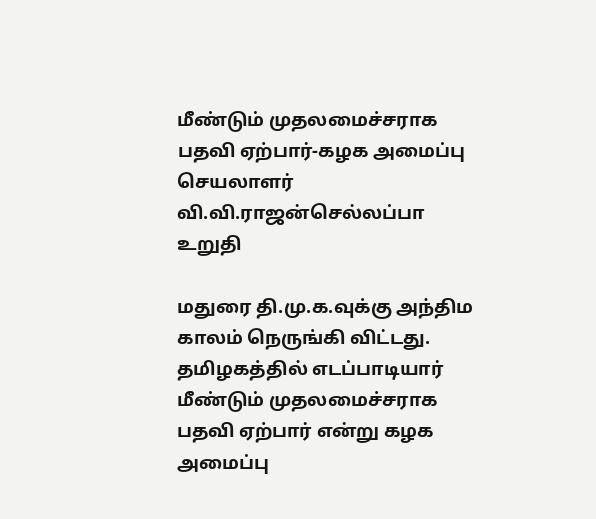மீண்டும் முதலமைச்சராக பதவி ஏற்பார்-கழக அமைப்பு செயலாளர் வி.வி.ராஜன்செல்லப்பா உறுதி

மதுரை தி.மு.க.வுக்கு அந்திம காலம் நெருங்கி விட்டது. தமிழகத்தில் எடப்பாடியார் மீண்டும் முதலமைச்சராக பதவி ஏற்பார் என்று கழக அமைப்பு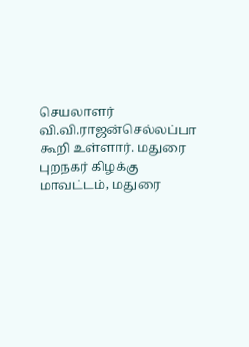செயலாளர் வி.வி.ராஜன்செல்லப்பா கூறி உள்ளார். மதுரை புறநகர் கிழக்கு மாவட்டம், மதுரை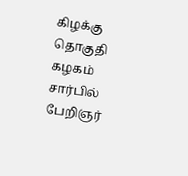கிழக்கு தொகுதி கழகம் சார்பில் பேறிஞர்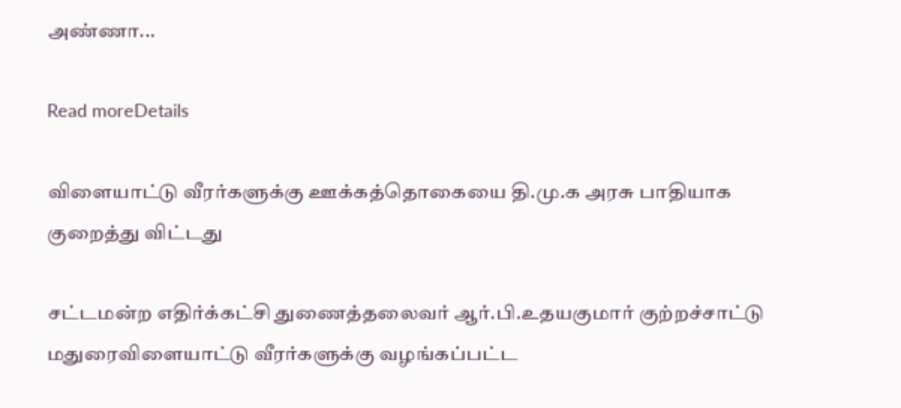அண்ணா...

Read moreDetails

விளையாட்டு வீரர்களுக்கு ஊக்கத்தொகையை தி.மு.க அரசு பாதியாக குறைத்து விட்டது

சட்டமன்ற எதிர்க்கட்சி துணைத்தலைவர் ஆர்.பி.உதயகுமார் குற்றச்சாட்டு மதுரைவிளையாட்டு வீரர்களுக்கு வழங்கப்பட்ட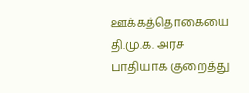ஊக்கத்தொகையை தி.மு.க. அரச பாதியாக குறைத்து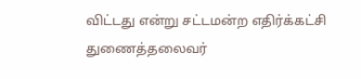விட்டது என்று சட்டமன்ற எதிர்க்கட்சி துணைத்தலைவர்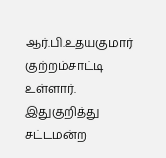ஆர்.பி.உதயகுமார் குற்றம்சாட்டி உள்ளார். இதுகுறித்து சட்டமன்ற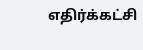எதிர்க்கட்சி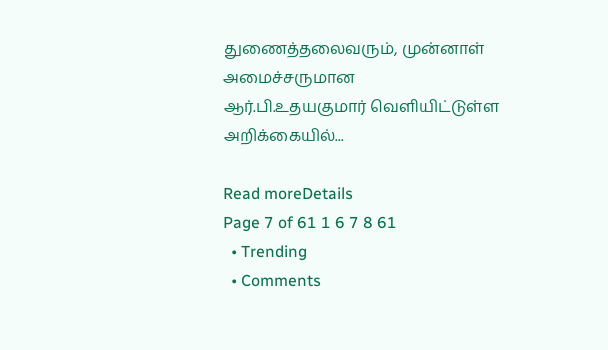துணைத்தலைவரும், முன்னாள் அமைச்சருமான ஆர்.பி.உதயகுமார் வெளியிட்டுள்ள அறிக்கையில்...

Read moreDetails
Page 7 of 61 1 6 7 8 61
  • Trending
  • Comments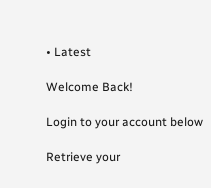• Latest

Welcome Back!

Login to your account below

Retrieve your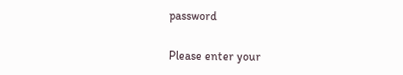password

Please enter your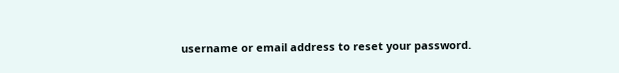username or email address to reset your password.